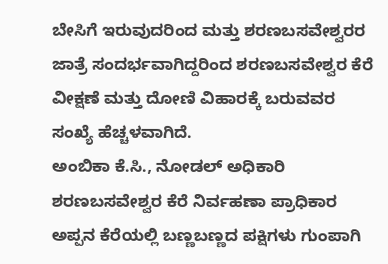ಬೇಸಿಗೆ ಇರುವುದರಿಂದ ಮತ್ತು ಶರಣಬಸವೇಶ್ವರರ ಜಾತ್ರೆ ಸಂದರ್ಭವಾಗಿದ್ದರಿಂದ ಶರಣಬಸವೇಶ್ವರ ಕೆರೆ ವೀಕ್ಷಣೆ ಮತ್ತು ದೋಣಿ ವಿಹಾರಕ್ಕೆ ಬರುವವರ ಸಂಖ್ಯೆ ಹೆಚ್ಚಳವಾಗಿದೆ.
ಅಂಬಿಕಾ ಕೆ.ಸಿ., ನೋಡಲ್ ಅಧಿಕಾರಿ ಶರಣಬಸವೇಶ್ವರ ಕೆರೆ ನಿರ್ವಹಣಾ ಪ್ರಾಧಿಕಾರ
ಅಪ್ಪನ ಕೆರೆಯಲ್ಲಿ ಬಣ್ಣಬಣ್ಣದ ಪಕ್ಷಿಗಳು ಗುಂಪಾಗಿ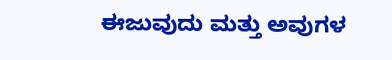ಈಜುವುದು ಮತ್ತು ಅವುಗಳ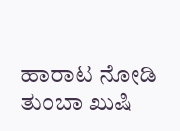ಹಾರಾಟ ನೋಡಿ ತುಂಬಾ ಖುಷಿ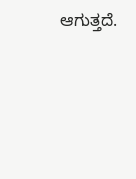ಆಗುತ್ತದೆ.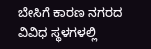ಬೇಸಿಗೆ ಕಾರಣ ನಗರದ ವಿವಿಧ ಸ್ಥಳಗಳಲ್ಲಿ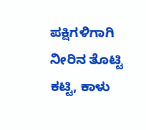ಪಕ್ಷಿಗಳಿಗಾಗಿ ನೀರಿನ ತೊಟ್ಟಿ ಕಟ್ಟಿ, ಕಾಳು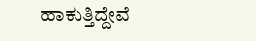ಹಾಕುತ್ತಿದ್ದೇವೆ